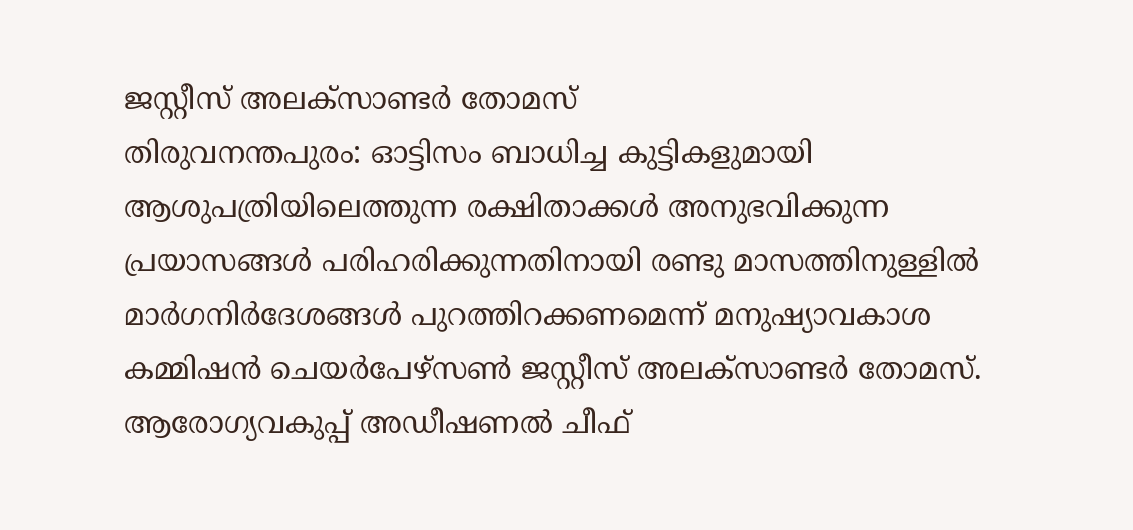ജസ്റ്റീസ് അലക്സാണ്ടർ തോമസ്
തിരുവനന്തപുരം: ഓട്ടിസം ബാധിച്ച കുട്ടികളുമായി ആശുപത്രിയിലെത്തുന്ന രക്ഷിതാക്കൾ അനുഭവിക്കുന്ന പ്രയാസങ്ങൾ പരിഹരിക്കുന്നതിനായി രണ്ടു മാസത്തിനുള്ളിൽ മാർഗനിർദേശങ്ങൾ പുറത്തിറക്കണമെന്ന് മനുഷ്യാവകാശ കമ്മിഷൻ ചെയർപേഴ്സൺ ജസ്റ്റീസ് അലക്സാണ്ടർ തോമസ്.
ആരോഗ്യവകുപ്പ് അഡീഷണൽ ചീഫ്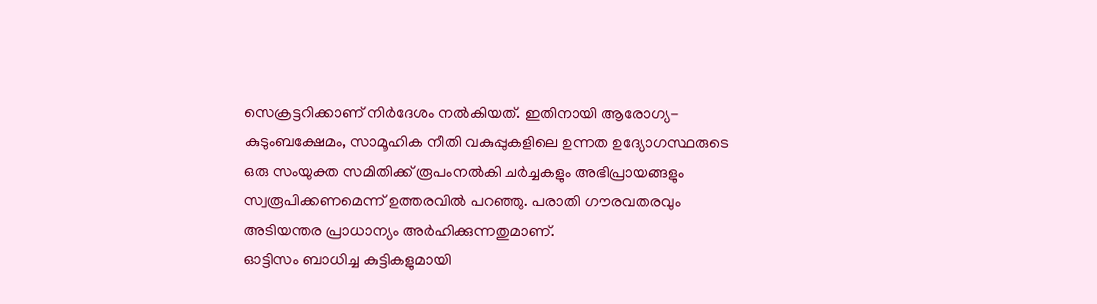സെക്രട്ടറിക്കാണ് നിർദേശം നൽകിയത്. ഇതിനായി ആരോഗ്യ-കുടുംബക്ഷേമം, സാമൂഹിക നീതി വകുപ്പുകളിലെ ഉന്നത ഉദ്യോഗസ്ഥരുടെ ഒരു സംയുക്ത സമിതിക്ക് രൂപംനൽകി ചർച്ചകളും അഭിപ്രായങ്ങളും സ്വരൂപിക്കണമെന്ന് ഉത്തരവിൽ പറഞ്ഞു. പരാതി ഗൗരവതരവും അടിയന്തര പ്രാധാന്യം അർഹിക്കുന്നതുമാണ്.
ഓട്ടിസം ബാധിച്ച കുട്ടികളുമായി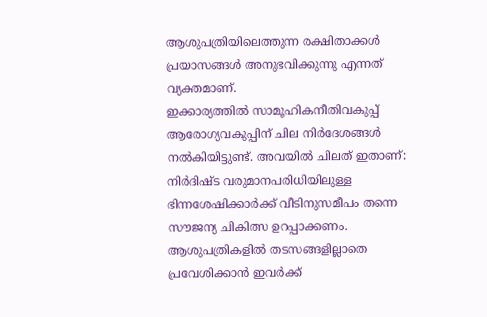ആശുപത്രിയിലെത്തുന്ന രക്ഷിതാക്കൾ പ്രയാസങ്ങൾ അനുഭവിക്കുന്നു എന്നത് വ്യക്തമാണ്.
ഇക്കാര്യത്തിൽ സാമൂഹികനീതിവകുപ്പ് ആരോഗ്യവകുപ്പിന് ചില നിർദേശങ്ങൾ നൽകിയിട്ടുണ്ട്. അവയിൽ ചിലത് ഇതാണ്: നിർദിഷ്ട വരുമാനപരിധിയിലുള്ള ഭിന്നശേഷിക്കാർക്ക് വീടിനുസമീപം തന്നെ സൗജന്യ ചികിത്സ ഉറപ്പാക്കണം. ആശുപത്രികളിൽ തടസങ്ങളില്ലാതെ പ്രവേശിക്കാൻ ഇവർക്ക്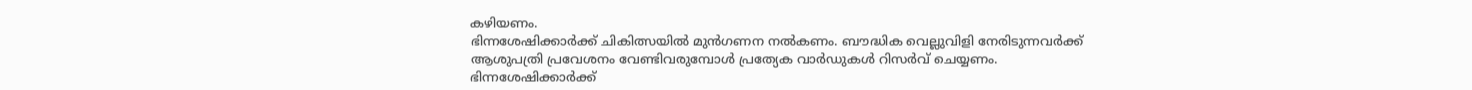കഴിയണം.
ഭിന്നശേഷിക്കാർക്ക് ചികിത്സയിൽ മുൻഗണന നൽകണം. ബൗദ്ധിക വെല്ലുവിളി നേരിടുന്നവർക്ക് ആശുപത്രി പ്രവേശനം വേണ്ടിവരുമ്പോൾ പ്രത്യേക വാർഡുകൾ റിസർവ് ചെയ്യണം.
ഭിന്നശേഷിക്കാർക്ക്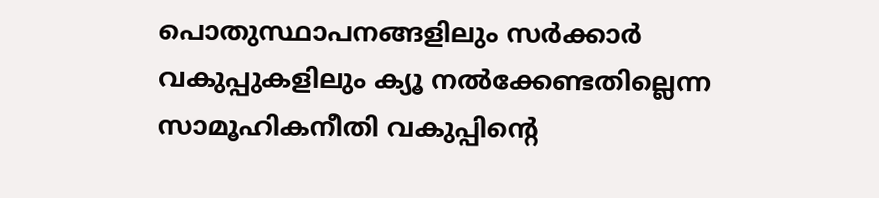പൊതുസ്ഥാപനങ്ങളിലും സർക്കാർ വകുപ്പുകളിലും ക്യൂ നൽക്കേണ്ടതില്ലെന്ന സാമൂഹികനീതി വകുപ്പിന്റെ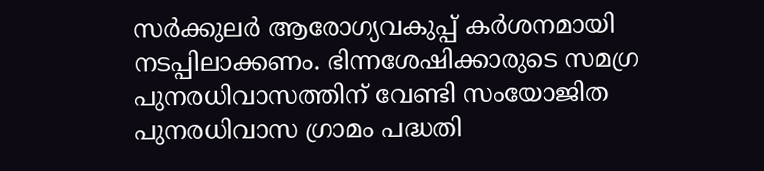സർക്കുലർ ആരോഗ്യവകുപ്പ് കർശനമായി നടപ്പിലാക്കണം. ഭിന്നശേഷിക്കാരുടെ സമഗ്ര പുനരധിവാസത്തിന് വേണ്ടി സംയോജിത പുനരധിവാസ ഗ്രാമം പദ്ധതി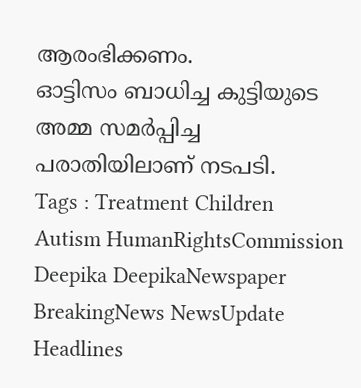ആരംഭിക്കണം.
ഓട്ടിസം ബാധിച്ച കുട്ടിയുടെ അമ്മ സമർപ്പിച്ച പരാതിയിലാണ് നടപടി.
Tags : Treatment Children Autism HumanRightsCommission Deepika DeepikaNewspaper BreakingNews NewsUpdate Headlines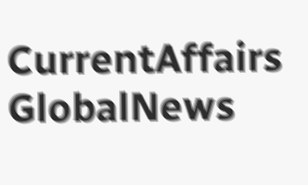CurrentAffairs GlobalNews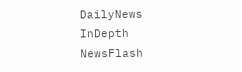DailyNews InDepth NewsFlash